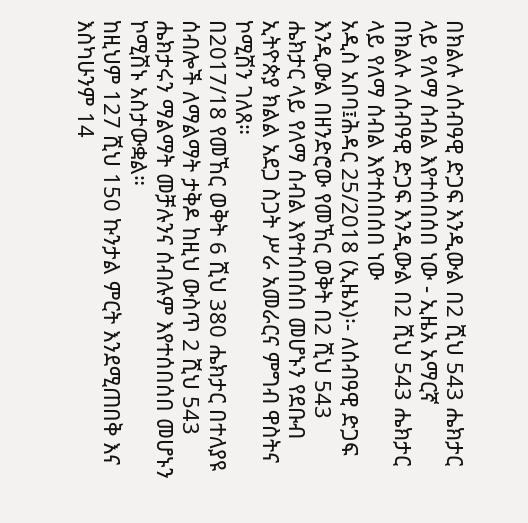በክልሉ ለሰብዓዊ ድጋፍ እንዲውል በ2 ሺህ 543 ሔክታር ላይ የለማ ሰብል እየተሰበሰበ ነው - ኢዜአ አማርኛ
በክልሉ ለሰብዓዊ ድጋፍ እንዲውል በ2 ሺህ 543 ሔክታር ላይ የለማ ሰብል እየተሰበሰበ ነው
አዲስ አበባ፤ሕዳር 25/2018 (ኢዜአ)፡- ለሰብዓዊ ድጋፍ እንዲውል በዘንድሮው የመኸር ወቅት በ2 ሺህ 543 ሔክታር ላይ የለማ ሰብል እየተሰበሰበ መሆኑን የደቡብ ኢትዮጵያ ክልል አደጋ ስጋት ሥራ አመራርና ምግብ ዋስትና ኮሚሽን ገለጸ።
በ2017/18 የመኸር ወቅት 6 ሺህ 380 ሔክታር በተለያዩ ሰብሎች ለማልማት ታቅዶ ከዚህ ውስጥ 2 ሺህ 543 ሔክታሩን ማልማት መቻሉንና ሰብሉም እየተሰበሰበ መሆኑን ኮሚሽኑ አስታውቋል።
ከዚህም 127 ሺህ 150 ኩንታል ምርት እንደሚጠበቅ እና እስካሁንም 14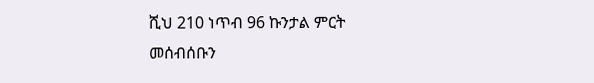ሺህ 210 ነጥብ 96 ኩንታል ምርት መሰብሰቡን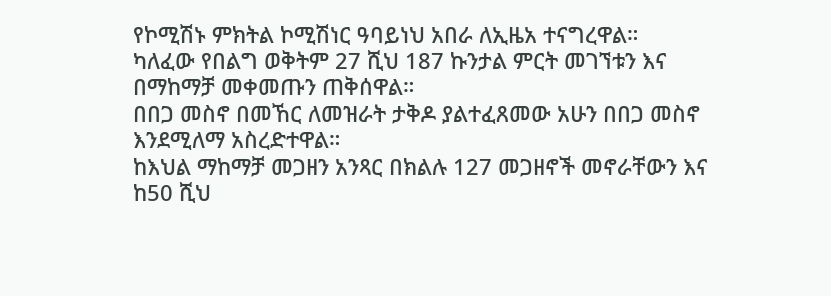የኮሚሽኑ ምክትል ኮሚሽነር ዓባይነህ አበራ ለኢዜአ ተናግረዋል።
ካለፈው የበልግ ወቅትም 27 ሺህ 187 ኩንታል ምርት መገኘቱን እና በማከማቻ መቀመጡን ጠቅሰዋል።
በበጋ መስኖ በመኸር ለመዝራት ታቅዶ ያልተፈጸመው አሁን በበጋ መስኖ እንደሚለማ አስረድተዋል።
ከእህል ማከማቻ መጋዘን አንጻር በክልሉ 127 መጋዘኖች መኖራቸውን እና ከ50 ሺህ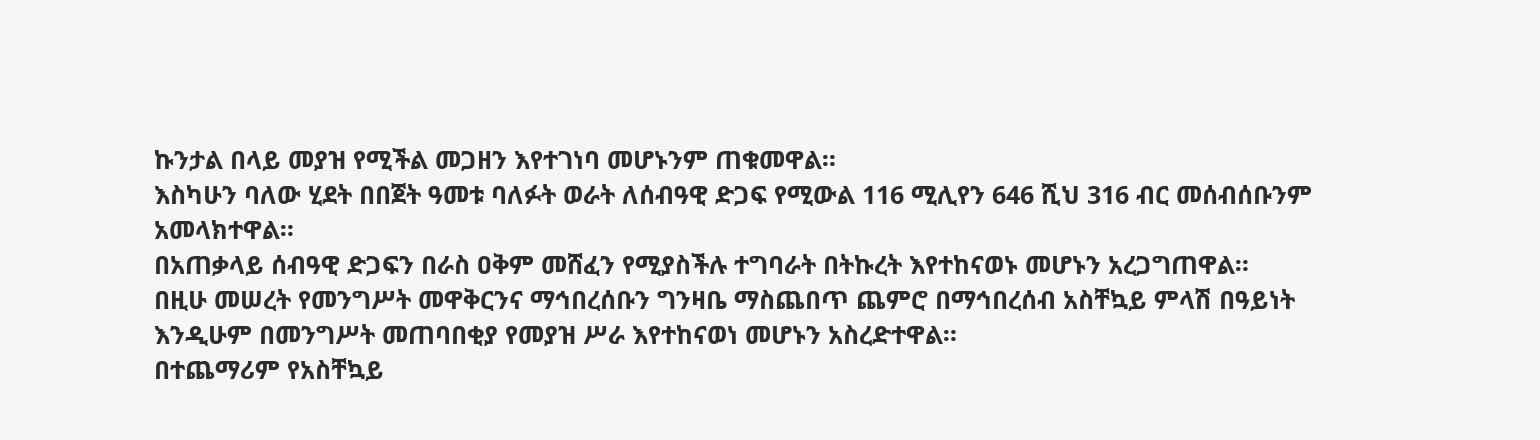ኩንታል በላይ መያዝ የሚችል መጋዘን እየተገነባ መሆኑንም ጠቁመዋል።
እስካሁን ባለው ሂደት በበጀት ዓመቱ ባለፉት ወራት ለሰብዓዊ ድጋፍ የሚውል 116 ሚሊየን 646 ሺህ 316 ብር መሰብሰቡንም አመላክተዋል።
በአጠቃላይ ሰብዓዊ ድጋፍን በራስ ዐቅም መሸፈን የሚያስችሉ ተግባራት በትኩረት እየተከናወኑ መሆኑን አረጋግጠዋል።
በዚሁ መሠረት የመንግሥት መዋቅርንና ማኅበረሰቡን ግንዛቤ ማስጨበጥ ጨምሮ በማኅበረሰብ አስቸኳይ ምላሽ በዓይነት እንዲሁም በመንግሥት መጠባበቂያ የመያዝ ሥራ እየተከናወነ መሆኑን አስረድተዋል።
በተጨማሪም የአስቸኳይ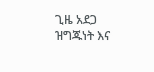ጊዜ አደጋ ዝግጁነት እና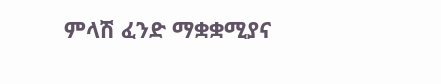ምላሽ ፈንድ ማቋቋሚያና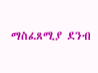ማስፈጸሚያ ደንብ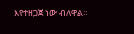እየተዘጋጀ ነው ብለዋል።